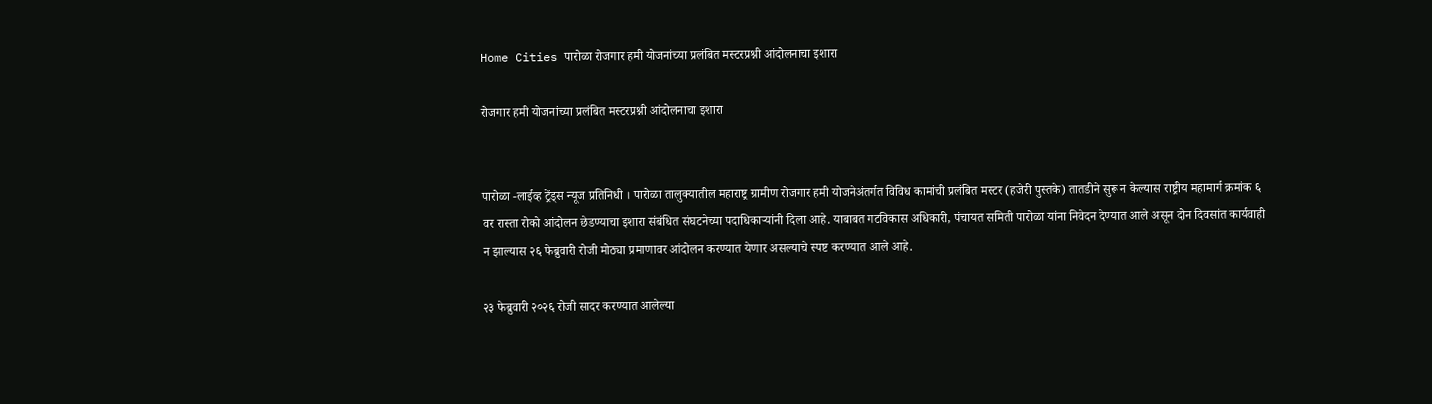Home Cities पारोळा रोजगार हमी योजनांच्या प्रलंबित मस्टरप्रश्नी आंदोलनाचा इशारा

रोजगार हमी योजनांच्या प्रलंबित मस्टरप्रश्नी आंदोलनाचा इशारा


पारोळा -लाईव्ह ट्रेंड्स न्यूज प्रतिनिधी । पारोळा तालुक्यातील महाराष्ट्र ग्रामीण रोजगार हमी योजनेअंतर्गत विविध कामांची प्रलंबित मस्टर (हजेरी पुस्तके) तातडीने सुरू न केल्यास राष्ट्रीय महामार्ग क्रमांक ६ वर रास्ता रोको आंदोलन छेडण्याचा इशारा संबंधित संघटनेच्या पदाधिकाऱ्यांनी दिला आहे. याबाबत गटविकास अधिकारी, पंचायत समिती पारोळा यांना निवेदन देण्यात आले असून दोन दिवसांत कार्यवाही न झाल्यास २६ फेब्रुवारी रोजी मोठ्या प्रमाणावर आंदोलन करण्यात येणार असल्याचे स्पष्ट करण्यात आले आहे.

२३ फेब्रुवारी २०२६ रोजी सादर करण्यात आलेल्या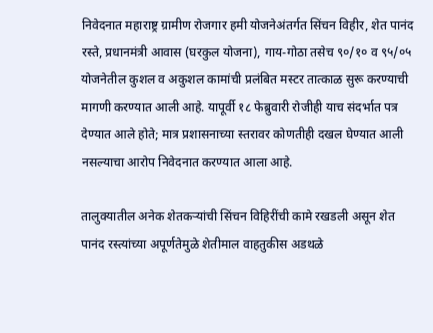निवेदनात महाराष्ट्र ग्रामीण रोजगार हमी योजनेअंतर्गत सिंचन विहीर, शेत पानंद रस्ते, प्रधानमंत्री आवास (घरकुल योजना), गाय-गोठा तसेच ९०/१० व ९५/०५ योजनेतील कुशल व अकुशल कामांची प्रलंबित मस्टर तात्काळ सुरू करण्याची मागणी करण्यात आली आहे. यापूर्वी १८ फेब्रुवारी रोजीही याच संदर्भात पत्र देण्यात आले होते; मात्र प्रशासनाच्या स्तरावर कोणतीही दखल घेण्यात आली नसल्याचा आरोप निवेदनात करण्यात आला आहे.

तालुक्यातील अनेक शेतकऱ्यांची सिंचन विहिरींची कामे रखडली असून शेत पानंद रस्त्यांच्या अपूर्णतेमुळे शेतीमाल वाहतुकीस अडथळे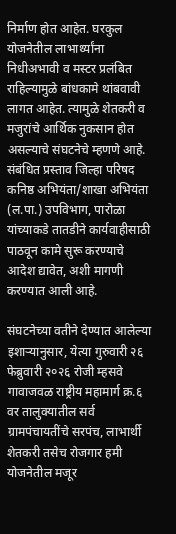निर्माण होत आहेत. घरकुल योजनेतील लाभार्थ्यांना निधीअभावी व मस्टर प्रलंबित राहिल्यामुळे बांधकामे थांबवावी लागत आहेत. त्यामुळे शेतकरी व मजुरांचे आर्थिक नुकसान होत असल्याचे संघटनेचे म्हणणे आहे. संबंधित प्रस्ताव जिल्हा परिषद कनिष्ठ अभियंता/शाखा अभियंता (ल.पा.) उपविभाग, पारोळा यांच्याकडे तातडीने कार्यवाहीसाठी पाठवून कामे सुरू करण्याचे आदेश द्यावेत, अशी मागणी करण्यात आली आहे.

संघटनेच्या वतीने देण्यात आलेल्या इशाऱ्यानुसार, येत्या गुरुवारी २६ फेब्रुवारी २०२६ रोजी म्हसवे गावाजवळ राष्ट्रीय महामार्ग क्र.६ वर तालुक्यातील सर्व ग्रामपंचायतींचे सरपंच, लाभार्थी शेतकरी तसेच रोजगार हमी योजनेतील मजूर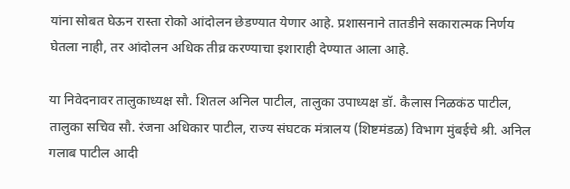यांना सोबत घेऊन रास्ता रोको आंदोलन छेडण्यात येणार आहे. प्रशासनाने तातडीने सकारात्मक निर्णय घेतला नाही, तर आंदोलन अधिक तीव्र करण्याचा इशाराही देण्यात आला आहे.

या निवेदनावर तालुकाध्यक्ष सौ. शितल अनिल पाटील, तालुका उपाध्यक्ष डॉ. कैलास निळकंठ पाटील, तालुका सचिव सौ. रंजना अधिकार पाटील, राज्य संघटक मंत्रालय (शिष्टमंडळ) विभाग मुंबईचे श्री. अनिल गलाब पाटील आदी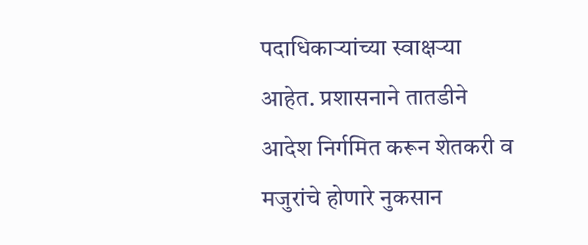पदाधिकाऱ्यांच्या स्वाक्षऱ्या आहेत. प्रशासनाने तातडीने आदेश निर्गमित करून शेतकरी व मजुरांचे होणारे नुकसान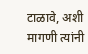टाळावे, अशी मागणी त्यांनी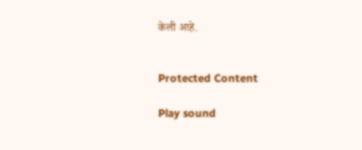केली आहे.


Protected Content

Play sound